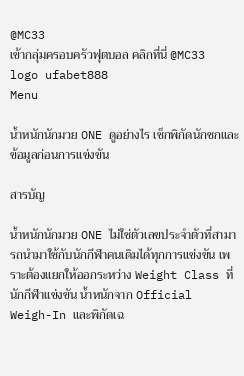@MC33
เข้ากลุ่มครอบครัวฟุตบอล คลิกที่นี่ @MC33
logo ufabet888
Menu

น้ำหนักนักมวย ONE ดูอย่างไร เช็กพิกัดนักชกและข้อมูลก่อนการแข่งขัน

สารบัญ

น้ำหนักนักมวย ONE ไม่ใช่ตัวเลขประจำตัวที่สามารถนำมาใช้กับนักกีฬาคนเดิมได้ทุกการแข่งขัน เพราะต้องแยกให้ออกระหว่าง Weight Class ที่นักกีฬาแข่งขัน น้ำหนักจาก Official Weigh-In และพิกัดเฉ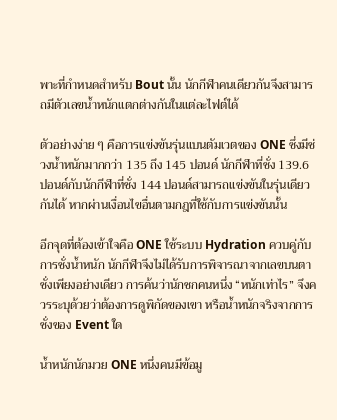พาะที่กำหนดสำหรับ Bout นั้น นักกีฬาคนเดียวกันจึงสามารถมีตัวเลขน้ำหนักแตกต่างกันในแต่ละไฟต์ได้

ตัวอย่างง่าย ๆ คือการแข่งขันรุ่นแบนตัมเวตของ ONE ซึ่งมีช่วงน้ำหนักมากกว่า 135 ถึง 145 ปอนด์ นักกีฬาที่ชั่ง 139.6 ปอนด์กับนักกีฬาที่ชั่ง 144 ปอนด์สามารถแข่งขันในรุ่นเดียวกันได้ หากผ่านเงื่อนไขอื่นตามกฎที่ใช้กับการแข่งขันนั้น

อีกจุดที่ต้องเข้าใจคือ ONE ใช้ระบบ Hydration ควบคู่กับการชั่งน้ำหนัก นักกีฬาจึงไม่ได้รับการพิจารณาจากเลขบนตาชั่งเพียงอย่างเดียว การค้นว่านักชกคนหนึ่ง “หนักเท่าไร” จึงควรระบุด้วยว่าต้องการดูพิกัดของเขา หรือน้ำหนักจริงจากการชั่งของ Event ใด

น้ำหนักนักมวย ONE หนึ่งคนมีข้อมู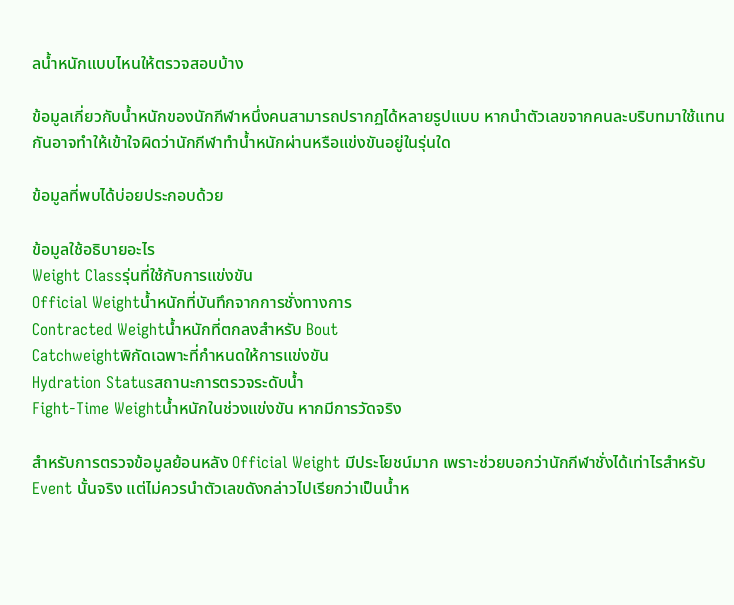ลน้ำหนักแบบไหนให้ตรวจสอบบ้าง

ข้อมูลเกี่ยวกับน้ำหนักของนักกีฬาหนึ่งคนสามารถปรากฏได้หลายรูปแบบ หากนำตัวเลขจากคนละบริบทมาใช้แทนกันอาจทำให้เข้าใจผิดว่านักกีฬาทำน้ำหนักผ่านหรือแข่งขันอยู่ในรุ่นใด

ข้อมูลที่พบได้บ่อยประกอบด้วย

ข้อมูลใช้อธิบายอะไร
Weight Classรุ่นที่ใช้กับการแข่งขัน
Official Weightน้ำหนักที่บันทึกจากการชั่งทางการ
Contracted Weightน้ำหนักที่ตกลงสำหรับ Bout
Catchweightพิกัดเฉพาะที่กำหนดให้การแข่งขัน
Hydration Statusสถานะการตรวจระดับน้ำ
Fight-Time Weightน้ำหนักในช่วงแข่งขัน หากมีการวัดจริง

สำหรับการตรวจข้อมูลย้อนหลัง Official Weight มีประโยชน์มาก เพราะช่วยบอกว่านักกีฬาชั่งได้เท่าไรสำหรับ Event นั้นจริง แต่ไม่ควรนำตัวเลขดังกล่าวไปเรียกว่าเป็นน้ำห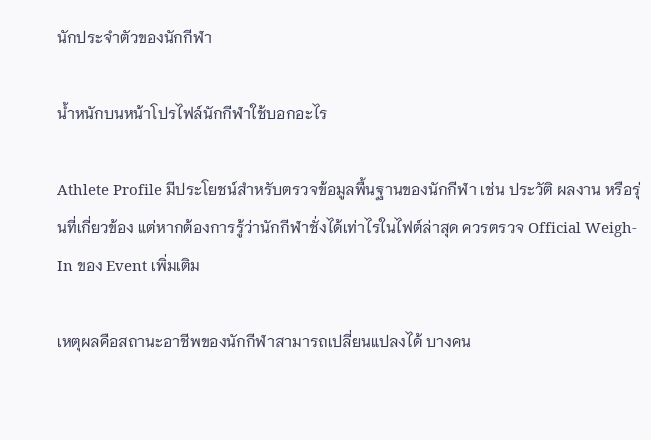นักประจำตัวของนักกีฬา

น้ำหนักบนหน้าโปรไฟล์นักกีฬาใช้บอกอะไร

Athlete Profile มีประโยชน์สำหรับตรวจข้อมูลพื้นฐานของนักกีฬา เช่น ประวัติ ผลงาน หรือรุ่นที่เกี่ยวข้อง แต่หากต้องการรู้ว่านักกีฬาชั่งได้เท่าไรในไฟต์ล่าสุด ควรตรวจ Official Weigh-In ของ Event เพิ่มเติม

เหตุผลคือสถานะอาชีพของนักกีฬาสามารถเปลี่ยนแปลงได้ บางคน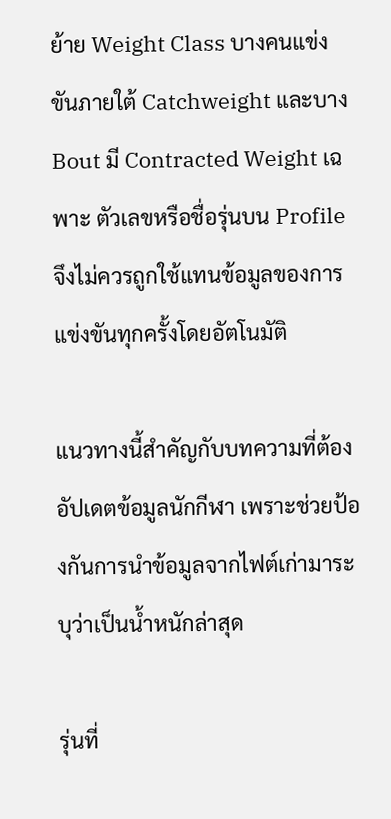ย้าย Weight Class บางคนแข่งขันภายใต้ Catchweight และบาง Bout มี Contracted Weight เฉพาะ ตัวเลขหรือชื่อรุ่นบน Profile จึงไม่ควรถูกใช้แทนข้อมูลของการแข่งขันทุกครั้งโดยอัตโนมัติ

แนวทางนี้สำคัญกับบทความที่ต้องอัปเดตข้อมูลนักกีฬา เพราะช่วยป้องกันการนำข้อมูลจากไฟต์เก่ามาระบุว่าเป็นน้ำหนักล่าสุด

รุ่นที่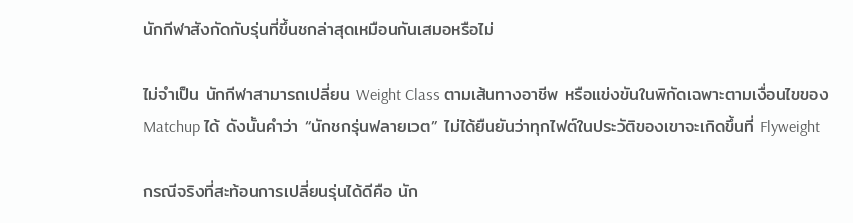นักกีฬาสังกัดกับรุ่นที่ขึ้นชกล่าสุดเหมือนกันเสมอหรือไม่

ไม่จำเป็น นักกีฬาสามารถเปลี่ยน Weight Class ตามเส้นทางอาชีพ หรือแข่งขันในพิกัดเฉพาะตามเงื่อนไขของ Matchup ได้ ดังนั้นคำว่า “นักชกรุ่นฟลายเวต” ไม่ได้ยืนยันว่าทุกไฟต์ในประวัติของเขาจะเกิดขึ้นที่ Flyweight

กรณีจริงที่สะท้อนการเปลี่ยนรุ่นได้ดีคือ นัก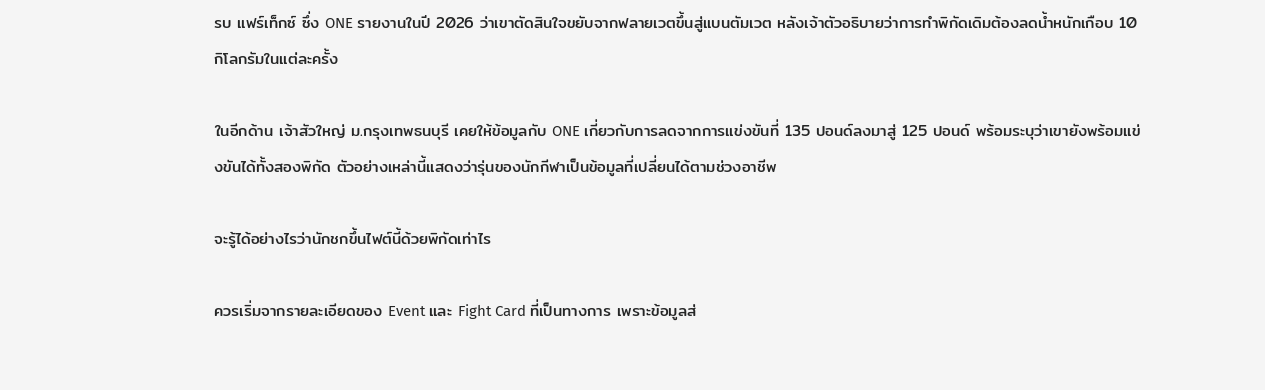รบ แฟร์เท็กซ์ ซึ่ง ONE รายงานในปี 2026 ว่าเขาตัดสินใจขยับจากฟลายเวตขึ้นสู่แบนตัมเวต หลังเจ้าตัวอธิบายว่าการทำพิกัดเดิมต้องลดน้ำหนักเกือบ 10 กิโลกรัมในแต่ละครั้ง

ในอีกด้าน เจ้าสัวใหญ่ ม.กรุงเทพธนบุรี เคยให้ข้อมูลกับ ONE เกี่ยวกับการลดจากการแข่งขันที่ 135 ปอนด์ลงมาสู่ 125 ปอนด์ พร้อมระบุว่าเขายังพร้อมแข่งขันได้ทั้งสองพิกัด ตัวอย่างเหล่านี้แสดงว่ารุ่นของนักกีฬาเป็นข้อมูลที่เปลี่ยนได้ตามช่วงอาชีพ

จะรู้ได้อย่างไรว่านักชกขึ้นไฟต์นี้ด้วยพิกัดเท่าไร

ควรเริ่มจากรายละเอียดของ Event และ Fight Card ที่เป็นทางการ เพราะข้อมูลส่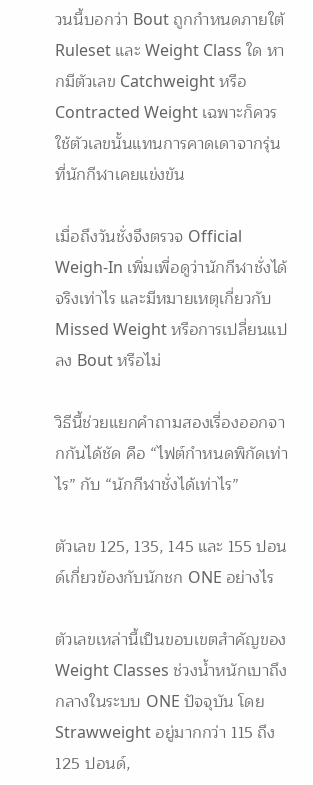วนนี้บอกว่า Bout ถูกกำหนดภายใต้ Ruleset และ Weight Class ใด หากมีตัวเลข Catchweight หรือ Contracted Weight เฉพาะก็ควรใช้ตัวเลขนั้นแทนการคาดเดาจากรุ่นที่นักกีฬาเคยแข่งขัน

เมื่อถึงวันชั่งจึงตรวจ Official Weigh-In เพิ่มเพื่อดูว่านักกีฬาชั่งได้จริงเท่าไร และมีหมายเหตุเกี่ยวกับ Missed Weight หรือการเปลี่ยนแปลง Bout หรือไม่

วิธีนี้ช่วยแยกคำถามสองเรื่องออกจากกันได้ชัด คือ “ไฟต์กำหนดพิกัดเท่าไร” กับ “นักกีฬาชั่งได้เท่าไร”

ตัวเลข 125, 135, 145 และ 155 ปอนด์เกี่ยวข้องกับนักชก ONE อย่างไร

ตัวเลขเหล่านี้เป็นขอบเขตสำคัญของ Weight Classes ช่วงน้ำหนักเบาถึงกลางในระบบ ONE ปัจจุบัน โดย Strawweight อยู่มากกว่า 115 ถึง 125 ปอนด์,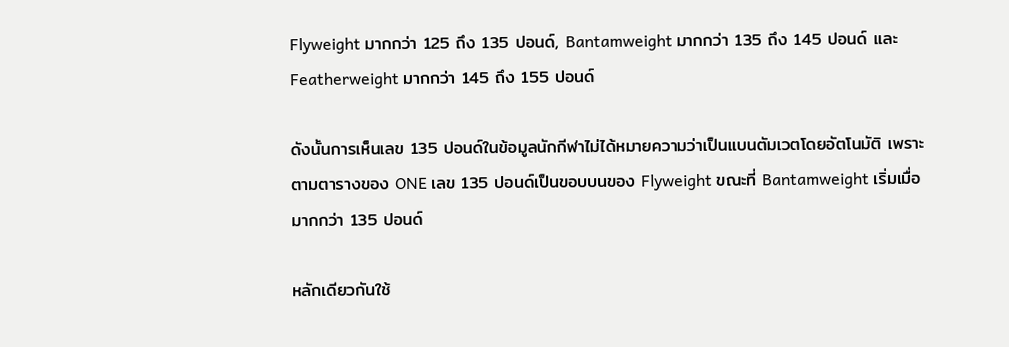Flyweight มากกว่า 125 ถึง 135 ปอนด์, Bantamweight มากกว่า 135 ถึง 145 ปอนด์ และ Featherweight มากกว่า 145 ถึง 155 ปอนด์

ดังนั้นการเห็นเลข 135 ปอนด์ในข้อมูลนักกีฬาไม่ได้หมายความว่าเป็นแบนตัมเวตโดยอัตโนมัติ เพราะตามตารางของ ONE เลข 135 ปอนด์เป็นขอบบนของ Flyweight ขณะที่ Bantamweight เริ่มเมื่อมากกว่า 135 ปอนด์

หลักเดียวกันใช้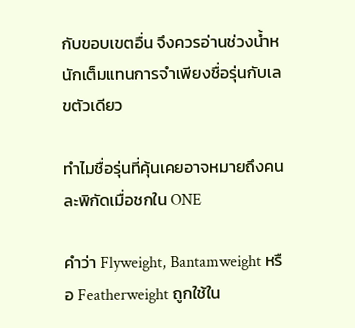กับขอบเขตอื่น จึงควรอ่านช่วงน้ำหนักเต็มแทนการจำเพียงชื่อรุ่นกับเลขตัวเดียว

ทำไมชื่อรุ่นที่คุ้นเคยอาจหมายถึงคนละพิกัดเมื่อชกใน ONE

คำว่า Flyweight, Bantamweight หรือ Featherweight ถูกใช้ใน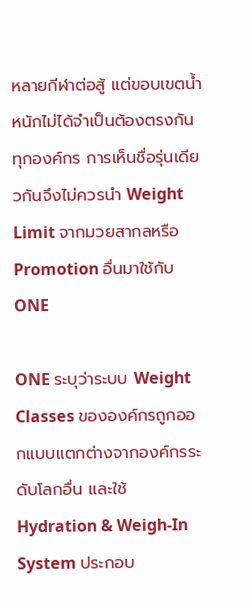หลายกีฬาต่อสู้ แต่ขอบเขตน้ำหนักไม่ได้จำเป็นต้องตรงกันทุกองค์กร การเห็นชื่อรุ่นเดียวกันจึงไม่ควรนำ Weight Limit จากมวยสากลหรือ Promotion อื่นมาใช้กับ ONE

ONE ระบุว่าระบบ Weight Classes ขององค์กรถูกออกแบบแตกต่างจากองค์กรระดับโลกอื่น และใช้ Hydration & Weigh-In System ประกอบ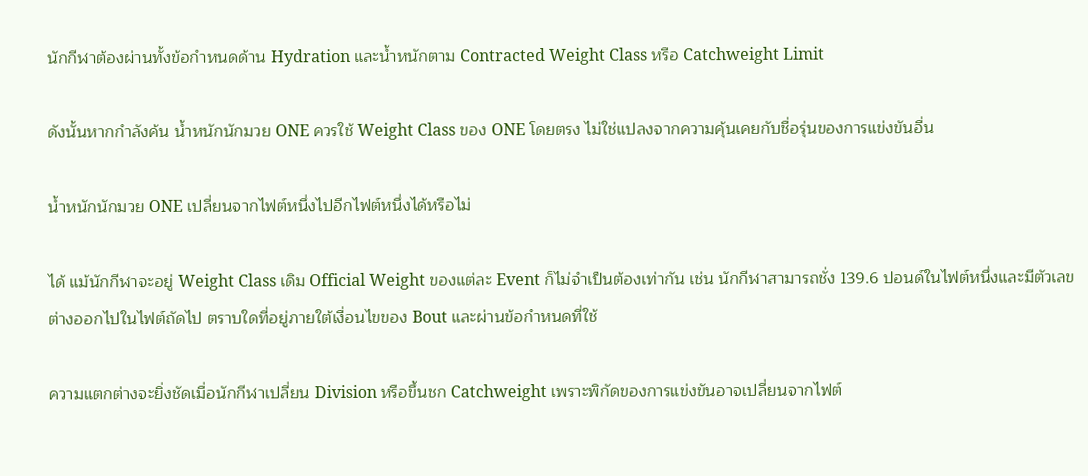นักกีฬาต้องผ่านทั้งข้อกำหนดด้าน Hydration และน้ำหนักตาม Contracted Weight Class หรือ Catchweight Limit

ดังนั้นหากกำลังค้น น้ำหนักนักมวย ONE ควรใช้ Weight Class ของ ONE โดยตรง ไม่ใช่แปลงจากความคุ้นเคยกับชื่อรุ่นของการแข่งขันอื่น

น้ำหนักนักมวย ONE เปลี่ยนจากไฟต์หนึ่งไปอีกไฟต์หนึ่งได้หรือไม่

ได้ แม้นักกีฬาจะอยู่ Weight Class เดิม Official Weight ของแต่ละ Event ก็ไม่จำเป็นต้องเท่ากัน เช่น นักกีฬาสามารถชั่ง 139.6 ปอนด์ในไฟต์หนึ่งและมีตัวเลขต่างออกไปในไฟต์ถัดไป ตราบใดที่อยู่ภายใต้เงื่อนไขของ Bout และผ่านข้อกำหนดที่ใช้

ความแตกต่างจะยิ่งชัดเมื่อนักกีฬาเปลี่ยน Division หรือขึ้นชก Catchweight เพราะพิกัดของการแข่งขันอาจเปลี่ยนจากไฟต์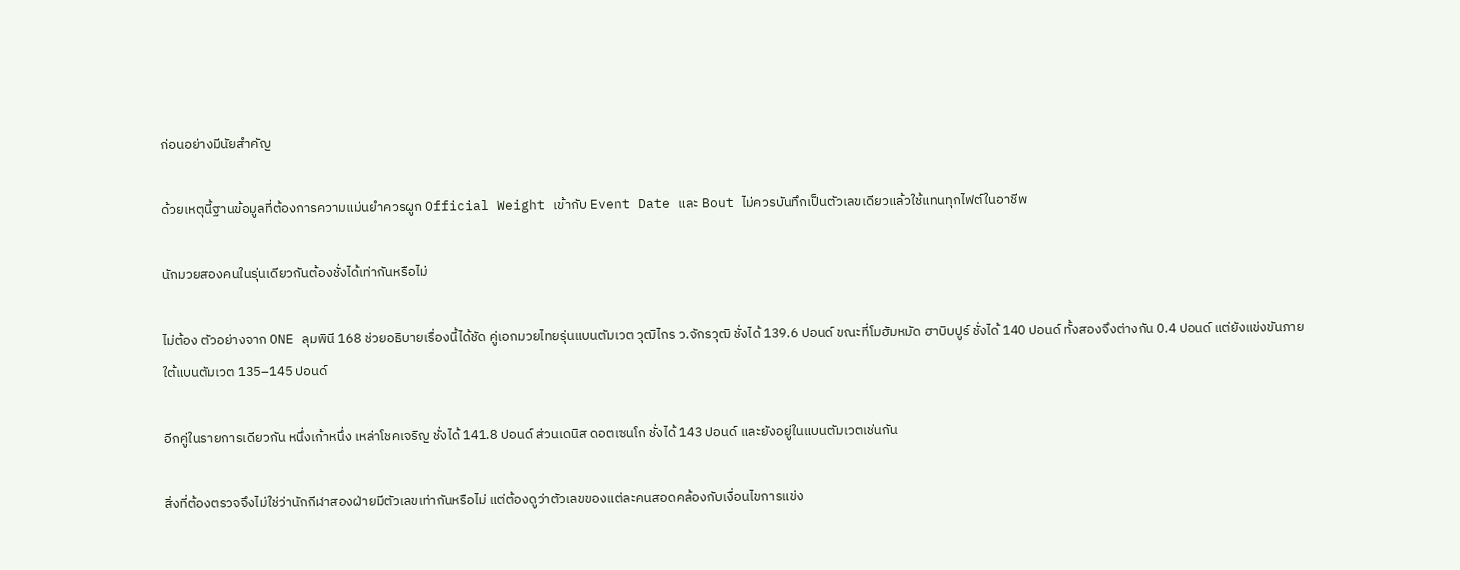ก่อนอย่างมีนัยสำคัญ

ด้วยเหตุนี้ฐานข้อมูลที่ต้องการความแม่นยำควรผูก Official Weight เข้ากับ Event Date และ Bout ไม่ควรบันทึกเป็นตัวเลขเดียวแล้วใช้แทนทุกไฟต์ในอาชีพ

นักมวยสองคนในรุ่นเดียวกันต้องชั่งได้เท่ากันหรือไม่

ไม่ต้อง ตัวอย่างจาก ONE ลุมพินี 168 ช่วยอธิบายเรื่องนี้ได้ชัด คู่เอกมวยไทยรุ่นแบนตัมเวต วุฒิไกร ว.จักรวุฒิ ชั่งได้ 139.6 ปอนด์ ขณะที่โมฮัมหมัด ฮาบิบปูร์ ชั่งได้ 140 ปอนด์ ทั้งสองจึงต่างกัน 0.4 ปอนด์ แต่ยังแข่งขันภายใต้แบนตัมเวต 135–145 ปอนด์

อีกคู่ในรายการเดียวกัน หนึ่งเก้าหนึ่ง เหล่าโชคเจริญ ชั่งได้ 141.8 ปอนด์ ส่วนเดนิส ดอตเซนโก ชั่งได้ 143 ปอนด์ และยังอยู่ในแบนตัมเวตเช่นกัน

สิ่งที่ต้องตรวจจึงไม่ใช่ว่านักกีฬาสองฝ่ายมีตัวเลขเท่ากันหรือไม่ แต่ต้องดูว่าตัวเลขของแต่ละคนสอดคล้องกับเงื่อนไขการแข่ง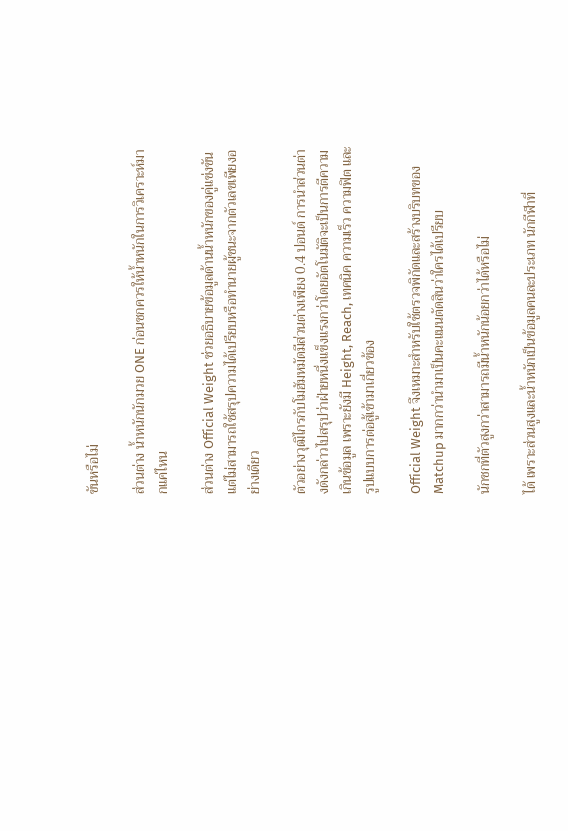ขันหรือไม่

ส่วนต่าง น้ำหนักนักมวย ONE ก่อนชกควรให้น้ำหนักในการวิเคราะห์มากแค่ไหน

ส่วนต่าง Official Weight ช่วยอธิบายข้อมูลด้านน้ำหนักของคู่แข่งขัน แต่ไม่สามารถใช้สรุปความได้เปรียบหรือทำนายผู้ชนะจากตัวเลขเพียงอย่างเดียว

ตัวอย่างวุฒิไกรกับโมฮัมหมัดมีส่วนต่างเพียง 0.4 ปอนด์ การนำส่วนต่างดังกล่าวไปสรุปว่าฝ่ายหนึ่งแข็งแรงกว่าโดยอัตโนมัติจะเป็นการตีความเกินข้อมูล เพราะยังมี Height, Reach, เทคนิค ความเร็ว ความฟิต และรูปแบบการต่อสู้เข้ามาเกี่ยวข้อง

Official Weight จึงเหมาะสำหรับใช้ตรวจพิกัดและสร้างบริบทของ Matchup มากกว่านำมาเป็นคะแนนตัดสินว่าใครได้เปรียบ

นักชกที่ตัวสูงกว่าสามารถมีน้ำหนักน้อยกว่าได้หรือไม่

ได้ เพราะส่วนสูงและน้ำหนักเป็นข้อมูลคนละประเภท นักกีฬาที่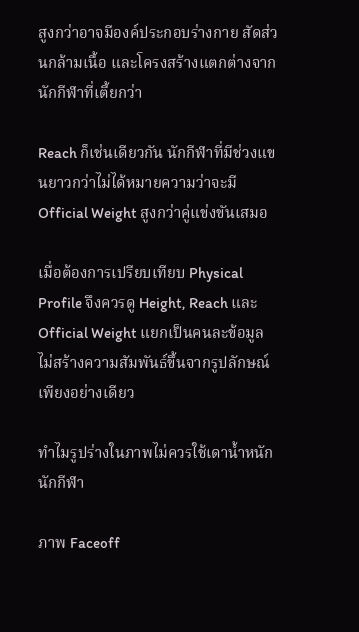สูงกว่าอาจมีองค์ประกอบร่างกาย สัดส่วนกล้ามเนื้อ และโครงสร้างแตกต่างจากนักกีฬาที่เตี้ยกว่า

Reach ก็เช่นเดียวกัน นักกีฬาที่มีช่วงแขนยาวกว่าไม่ได้หมายความว่าจะมี Official Weight สูงกว่าคู่แข่งขันเสมอ

เมื่อต้องการเปรียบเทียบ Physical Profile จึงควรดู Height, Reach และ Official Weight แยกเป็นคนละข้อมูล ไม่สร้างความสัมพันธ์ขึ้นจากรูปลักษณ์เพียงอย่างเดียว

ทำไมรูปร่างในภาพไม่ควรใช้เดาน้ำหนักนักกีฬา

ภาพ Faceoff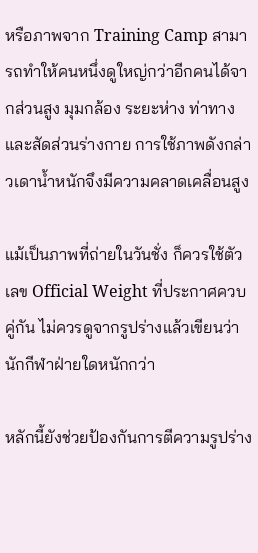หรือภาพจาก Training Camp สามารถทำให้คนหนึ่งดูใหญ่กว่าอีกคนได้จากส่วนสูง มุมกล้อง ระยะห่าง ท่าทาง และสัดส่วนร่างกาย การใช้ภาพดังกล่าวเดาน้ำหนักจึงมีความคลาดเคลื่อนสูง

แม้เป็นภาพที่ถ่ายในวันชั่ง ก็ควรใช้ตัวเลข Official Weight ที่ประกาศควบคู่กัน ไม่ควรดูจากรูปร่างแล้วเขียนว่านักกีฬาฝ่ายใดหนักกว่า

หลักนี้ยังช่วยป้องกันการตีความรูปร่าง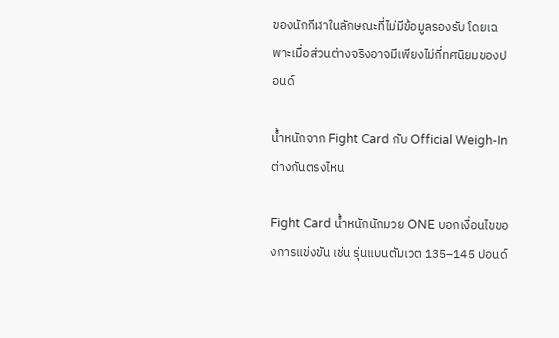ของนักกีฬาในลักษณะที่ไม่มีข้อมูลรองรับ โดยเฉพาะเมื่อส่วนต่างจริงอาจมีเพียงไม่กี่ทศนิยมของปอนด์

น้ำหนักจาก Fight Card กับ Official Weigh-In ต่างกันตรงไหน

Fight Card น้ำหนักนักมวย ONE บอกเงื่อนไขของการแข่งขัน เช่น รุ่นแบนตัมเวต 135–145 ปอนด์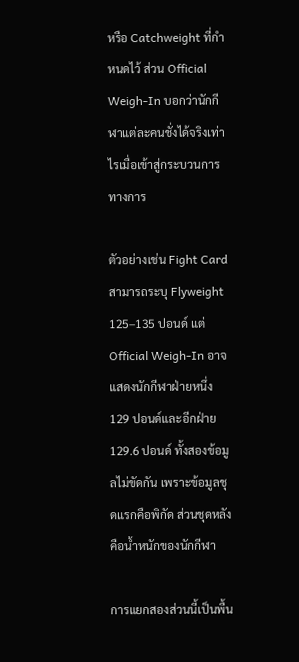หรือ Catchweight ที่กำหนดไว้ ส่วน Official Weigh-In บอกว่านักกีฬาแต่ละคนชั่งได้จริงเท่าไรเมื่อเข้าสู่กระบวนการทางการ

ตัวอย่างเช่น Fight Card สามารถระบุ Flyweight 125–135 ปอนด์ แต่ Official Weigh-In อาจแสดงนักกีฬาฝ่ายหนึ่ง 129 ปอนด์และอีกฝ่าย 129.6 ปอนด์ ทั้งสองข้อมูลไม่ขัดกัน เพราะข้อมูลชุดแรกคือพิกัด ส่วนชุดหลังคือน้ำหนักของนักกีฬา

การแยกสองส่วนนี้เป็นพื้น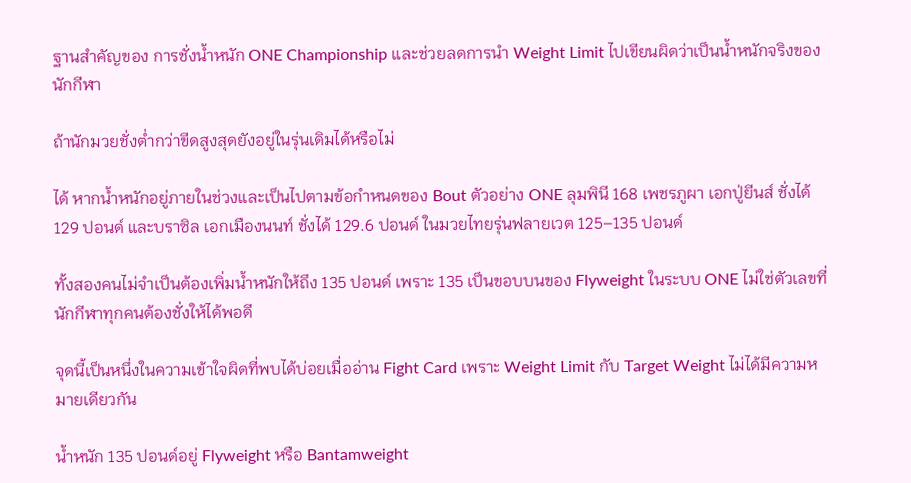ฐานสำคัญของ การชั่งน้ำหนัก ONE Championship และช่วยลดการนำ Weight Limit ไปเขียนผิดว่าเป็นน้ำหนักจริงของนักกีฬา

ถ้านักมวยชั่งต่ำกว่าขีดสูงสุดยังอยู่ในรุ่นเดิมได้หรือไม่

ได้ หากน้ำหนักอยู่ภายในช่วงและเป็นไปตามข้อกำหนดของ Bout ตัวอย่าง ONE ลุมพินี 168 เพชรภูผา เอกปู่ยีนส์ ชั่งได้ 129 ปอนด์ และบราซิล เอกเมืองนนท์ ชั่งได้ 129.6 ปอนด์ ในมวยไทยรุ่นฟลายเวต 125–135 ปอนด์

ทั้งสองคนไม่จำเป็นต้องเพิ่มน้ำหนักให้ถึง 135 ปอนด์ เพราะ 135 เป็นขอบบนของ Flyweight ในระบบ ONE ไม่ใช่ตัวเลขที่นักกีฬาทุกคนต้องชั่งให้ได้พอดี

จุดนี้เป็นหนึ่งในความเข้าใจผิดที่พบได้บ่อยเมื่ออ่าน Fight Card เพราะ Weight Limit กับ Target Weight ไม่ได้มีความหมายเดียวกัน

น้ำหนัก 135 ปอนด์อยู่ Flyweight หรือ Bantamweight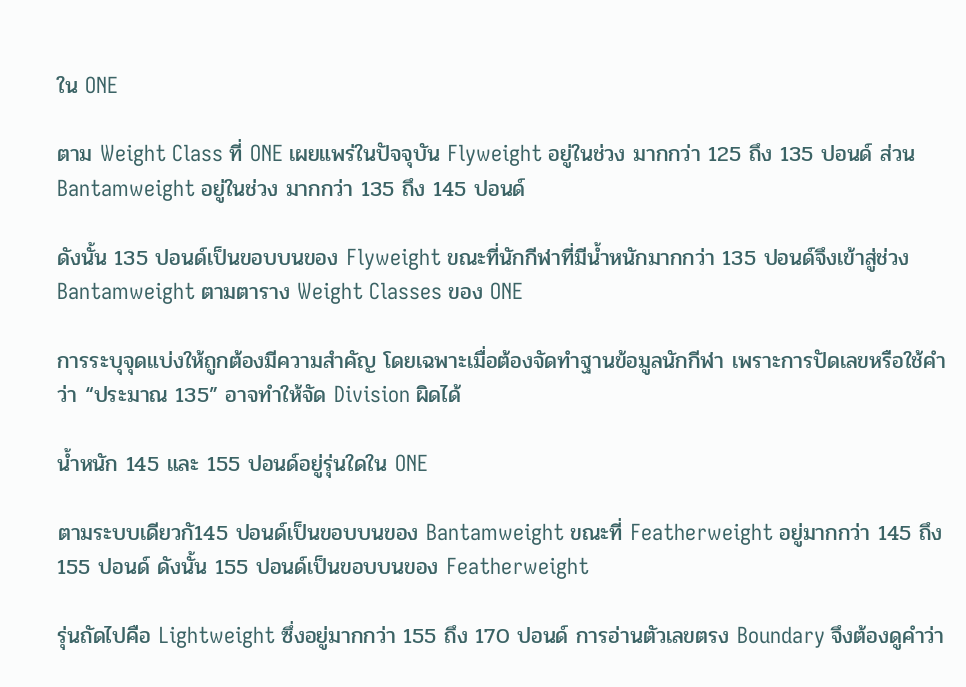ใน ONE

ตาม Weight Class ที่ ONE เผยแพร่ในปัจจุบัน Flyweight อยู่ในช่วง มากกว่า 125 ถึง 135 ปอนด์ ส่วน Bantamweight อยู่ในช่วง มากกว่า 135 ถึง 145 ปอนด์

ดังนั้น 135 ปอนด์เป็นขอบบนของ Flyweight ขณะที่นักกีฬาที่มีน้ำหนักมากกว่า 135 ปอนด์จึงเข้าสู่ช่วง Bantamweight ตามตาราง Weight Classes ของ ONE

การระบุจุดแบ่งให้ถูกต้องมีความสำคัญ โดยเฉพาะเมื่อต้องจัดทำฐานข้อมูลนักกีฬา เพราะการปัดเลขหรือใช้คำว่า “ประมาณ 135” อาจทำให้จัด Division ผิดได้

น้ำหนัก 145 และ 155 ปอนด์อยู่รุ่นใดใน ONE

ตามระบบเดียวกั145 ปอนด์เป็นขอบบนของ Bantamweight ขณะที่ Featherweight อยู่มากกว่า 145 ถึง 155 ปอนด์ ดังนั้น 155 ปอนด์เป็นขอบบนของ Featherweight

รุ่นถัดไปคือ Lightweight ซึ่งอยู่มากกว่า 155 ถึง 170 ปอนด์ การอ่านตัวเลขตรง Boundary จึงต้องดูคำว่า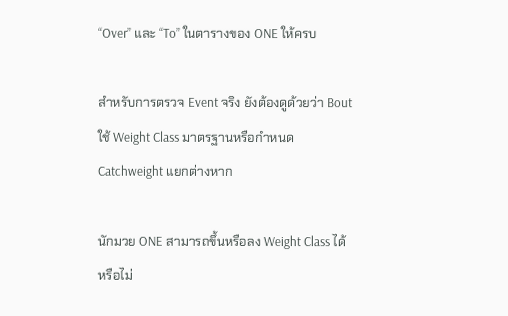“Over” และ “To” ในตารางของ ONE ให้ครบ

สำหรับการตรวจ Event จริง ยังต้องดูด้วยว่า Bout ใช้ Weight Class มาตรฐานหรือกำหนด Catchweight แยกต่างหาก

นักมวย ONE สามารถขึ้นหรือลง Weight Class ได้หรือไม่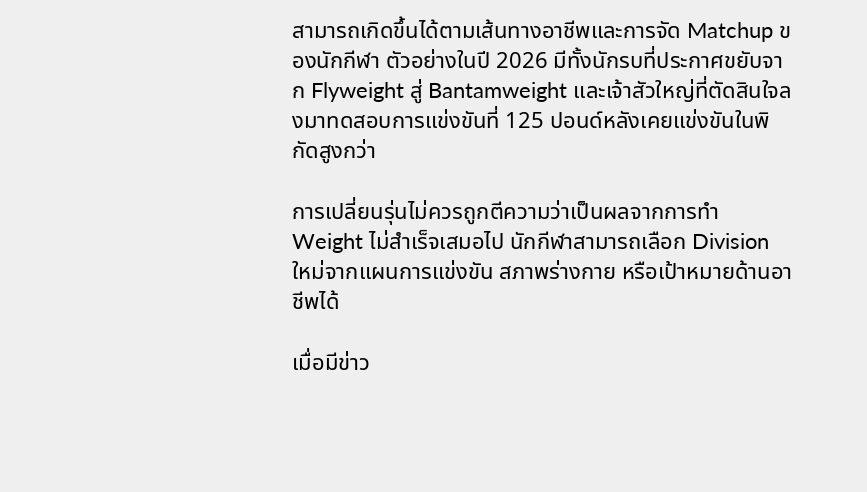สามารถเกิดขึ้นได้ตามเส้นทางอาชีพและการจัด Matchup ของนักกีฬา ตัวอย่างในปี 2026 มีทั้งนักรบที่ประกาศขยับจาก Flyweight สู่ Bantamweight และเจ้าสัวใหญ่ที่ตัดสินใจลงมาทดสอบการแข่งขันที่ 125 ปอนด์หลังเคยแข่งขันในพิกัดสูงกว่า

การเปลี่ยนรุ่นไม่ควรถูกตีความว่าเป็นผลจากการทำ Weight ไม่สำเร็จเสมอไป นักกีฬาสามารถเลือก Division ใหม่จากแผนการแข่งขัน สภาพร่างกาย หรือเป้าหมายด้านอาชีพได้

เมื่อมีข่าว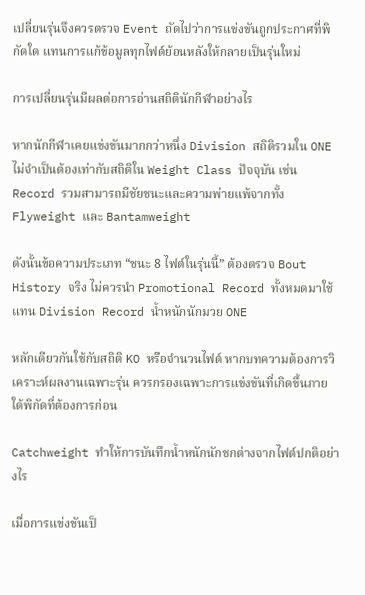เปลี่ยนรุ่นจึงควรตรวจ Event ถัดไปว่าการแข่งขันถูกประกาศที่พิกัดใด แทนการแก้ข้อมูลทุกไฟต์ย้อนหลังให้กลายเป็นรุ่นใหม่

การเปลี่ยนรุ่นมีผลต่อการอ่านสถิตินักกีฬาอย่างไร

หากนักกีฬาเคยแข่งขันมากกว่าหนึ่ง Division สถิติรวมใน ONE ไม่จำเป็นต้องเท่ากับสถิติใน Weight Class ปัจจุบัน เช่น Record รวมสามารถมีชัยชนะและความพ่ายแพ้จากทั้ง Flyweight และ Bantamweight

ดังนั้นข้อความประเภท “ชนะ 8 ไฟต์ในรุ่นนี้” ต้องตรวจ Bout History จริง ไม่ควรนำ Promotional Record ทั้งหมดมาใช้แทน Division Record น้ำหนักนักมวย ONE

หลักเดียวกันใช้กับสถิติ KO หรือจำนวนไฟต์ หากบทความต้องการวิเคราะห์ผลงานเฉพาะรุ่น ควรกรองเฉพาะการแข่งขันที่เกิดขึ้นภายใต้พิกัดที่ต้องการก่อน

Catchweight ทำให้การบันทึกน้ำหนักนักชกต่างจากไฟต์ปกติอย่างไร

เมื่อการแข่งขันเป็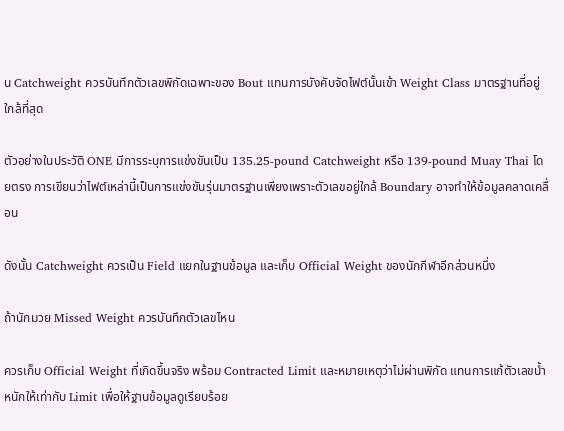น Catchweight ควรบันทึกตัวเลขพิกัดเฉพาะของ Bout แทนการบังคับจัดไฟต์นั้นเข้า Weight Class มาตรฐานที่อยู่ใกล้ที่สุด

ตัวอย่างในประวัติ ONE มีการระบุการแข่งขันเป็น 135.25-pound Catchweight หรือ 139-pound Muay Thai โดยตรง การเขียนว่าไฟต์เหล่านี้เป็นการแข่งขันรุ่นมาตรฐานเพียงเพราะตัวเลขอยู่ใกล้ Boundary อาจทำให้ข้อมูลคลาดเคลื่อน

ดังนั้น Catchweight ควรเป็น Field แยกในฐานข้อมูล และเก็บ Official Weight ของนักกีฬาอีกส่วนหนึ่ง

ถ้านักมวย Missed Weight ควรบันทึกตัวเลขไหน

ควรเก็บ Official Weight ที่เกิดขึ้นจริง พร้อม Contracted Limit และหมายเหตุว่าไม่ผ่านพิกัด แทนการแก้ตัวเลขน้ำหนักให้เท่ากับ Limit เพื่อให้ฐานข้อมูลดูเรียบร้อย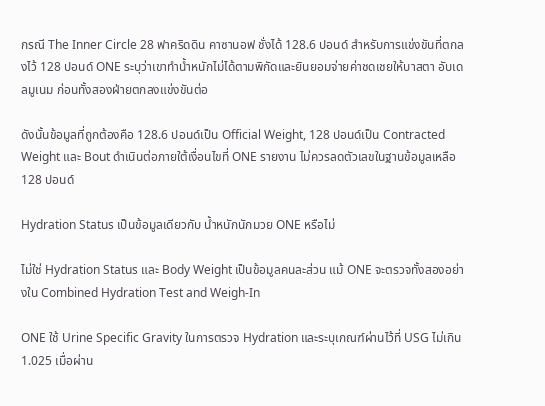กรณี The Inner Circle 28 ฟาคริดดิน คาซานอฟ ชั่งได้ 128.6 ปอนด์ สำหรับการแข่งขันที่ตกลงไว้ 128 ปอนด์ ONE ระบุว่าเขาทำน้ำหนักไม่ได้ตามพิกัดและยินยอมจ่ายค่าชดเชยให้บาสตา อับเดลมูเนม ก่อนทั้งสองฝ่ายตกลงแข่งขันต่อ

ดังนั้นข้อมูลที่ถูกต้องคือ 128.6 ปอนด์เป็น Official Weight, 128 ปอนด์เป็น Contracted Weight และ Bout ดำเนินต่อภายใต้เงื่อนไขที่ ONE รายงาน ไม่ควรลดตัวเลขในฐานข้อมูลเหลือ 128 ปอนด์

Hydration Status เป็นข้อมูลเดียวกับ น้ำหนักนักมวย ONE หรือไม่

ไม่ใช่ Hydration Status และ Body Weight เป็นข้อมูลคนละส่วน แม้ ONE จะตรวจทั้งสองอย่างใน Combined Hydration Test and Weigh-In

ONE ใช้ Urine Specific Gravity ในการตรวจ Hydration และระบุเกณฑ์ผ่านไว้ที่ USG ไม่เกิน 1.025 เมื่อผ่าน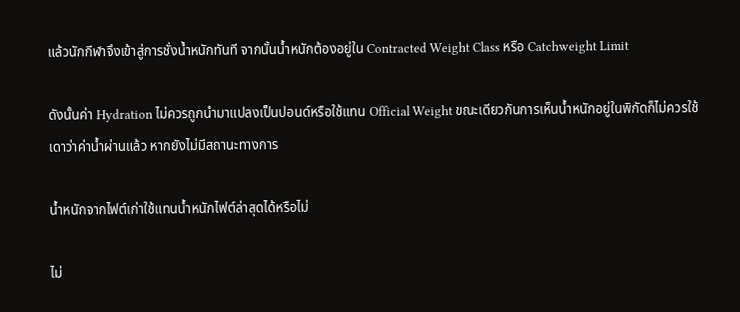แล้วนักกีฬาจึงเข้าสู่การชั่งน้ำหนักทันที จากนั้นน้ำหนักต้องอยู่ใน Contracted Weight Class หรือ Catchweight Limit

ดังนั้นค่า Hydration ไม่ควรถูกนำมาแปลงเป็นปอนด์หรือใช้แทน Official Weight ขณะเดียวกันการเห็นน้ำหนักอยู่ในพิกัดก็ไม่ควรใช้เดาว่าค่าน้ำผ่านแล้ว หากยังไม่มีสถานะทางการ

น้ำหนักจากไฟต์เก่าใช้แทนน้ำหนักไฟต์ล่าสุดได้หรือไม่

ไม่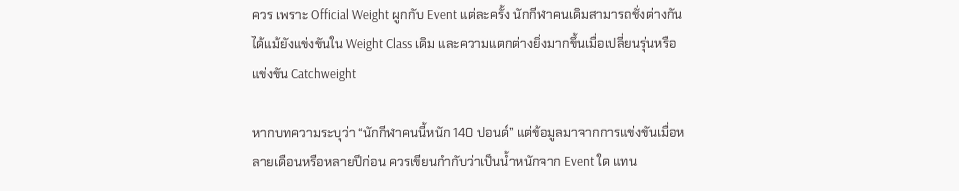ควร เพราะ Official Weight ผูกกับ Event แต่ละครั้ง นักกีฬาคนเดิมสามารถชั่งต่างกันได้แม้ยังแข่งขันใน Weight Class เดิม และความแตกต่างยิ่งมากขึ้นเมื่อเปลี่ยนรุ่นหรือแข่งขัน Catchweight

หากบทความระบุว่า “นักกีฬาคนนี้หนัก 140 ปอนด์” แต่ข้อมูลมาจากการแข่งขันเมื่อหลายเดือนหรือหลายปีก่อน ควรเขียนกำกับว่าเป็นน้ำหนักจาก Event ใด แทน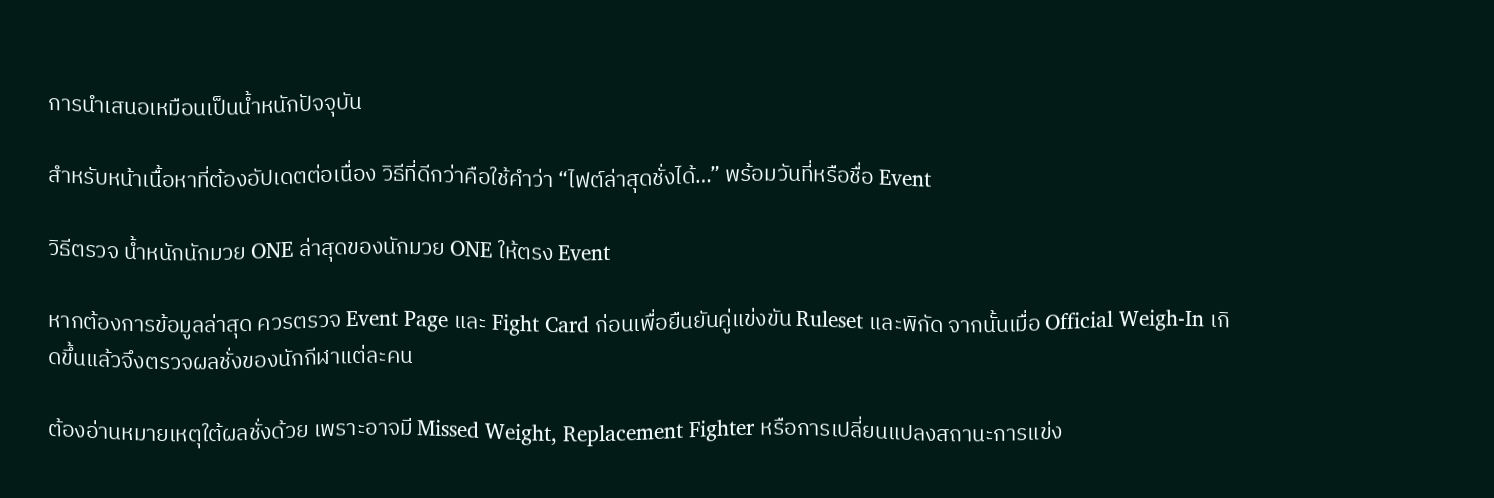การนำเสนอเหมือนเป็นน้ำหนักปัจจุบัน

สำหรับหน้าเนื้อหาที่ต้องอัปเดตต่อเนื่อง วิธีที่ดีกว่าคือใช้คำว่า “ไฟต์ล่าสุดชั่งได้…” พร้อมวันที่หรือชื่อ Event

วิธีตรวจ น้ำหนักนักมวย ONE ล่าสุดของนักมวย ONE ให้ตรง Event

หากต้องการข้อมูลล่าสุด ควรตรวจ Event Page และ Fight Card ก่อนเพื่อยืนยันคู่แข่งขัน Ruleset และพิกัด จากนั้นเมื่อ Official Weigh-In เกิดขึ้นแล้วจึงตรวจผลชั่งของนักกีฬาแต่ละคน

ต้องอ่านหมายเหตุใต้ผลชั่งด้วย เพราะอาจมี Missed Weight, Replacement Fighter หรือการเปลี่ยนแปลงสถานะการแข่ง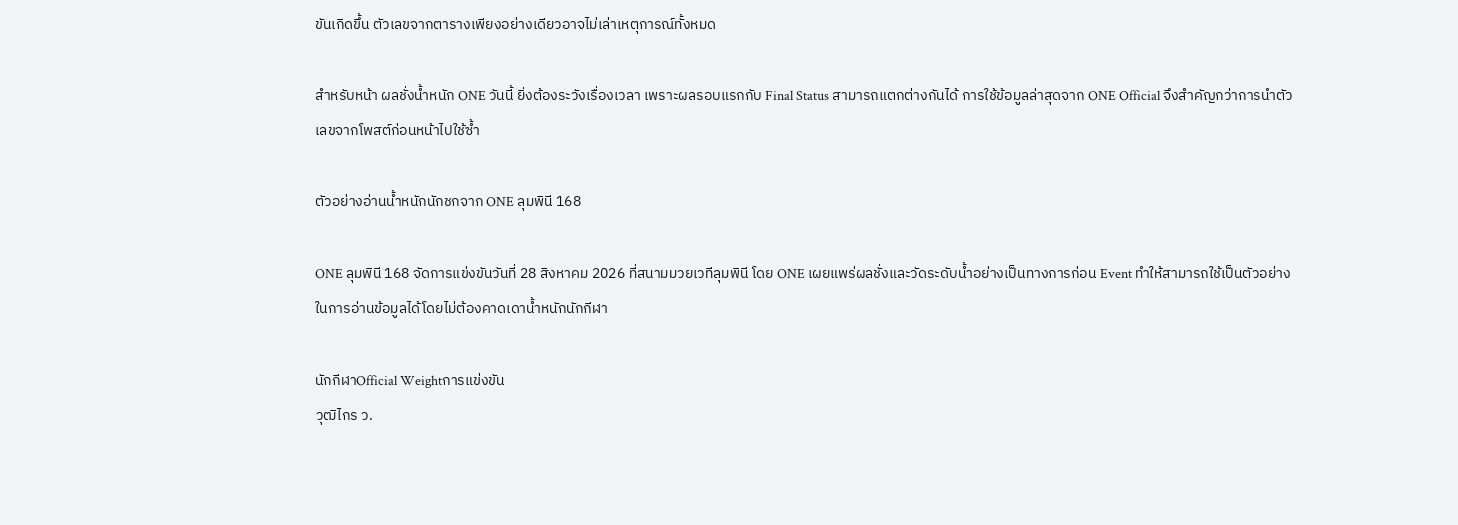ขันเกิดขึ้น ตัวเลขจากตารางเพียงอย่างเดียวอาจไม่เล่าเหตุการณ์ทั้งหมด

สำหรับหน้า ผลชั่งน้ำหนัก ONE วันนี้ ยิ่งต้องระวังเรื่องเวลา เพราะผลรอบแรกกับ Final Status สามารถแตกต่างกันได้ การใช้ข้อมูลล่าสุดจาก ONE Official จึงสำคัญกว่าการนำตัวเลขจากโพสต์ก่อนหน้าไปใช้ซ้ำ

ตัวอย่างอ่านน้ำหนักนักชกจาก ONE ลุมพินี 168

ONE ลุมพินี 168 จัดการแข่งขันวันที่ 28 สิงหาคม 2026 ที่สนามมวยเวทีลุมพินี โดย ONE เผยแพร่ผลชั่งและวัดระดับน้ำอย่างเป็นทางการก่อน Event ทำให้สามารถใช้เป็นตัวอย่างในการอ่านข้อมูลได้โดยไม่ต้องคาดเดาน้ำหนักนักกีฬา

นักกีฬาOfficial Weightการแข่งขัน
วุฒิไกร ว.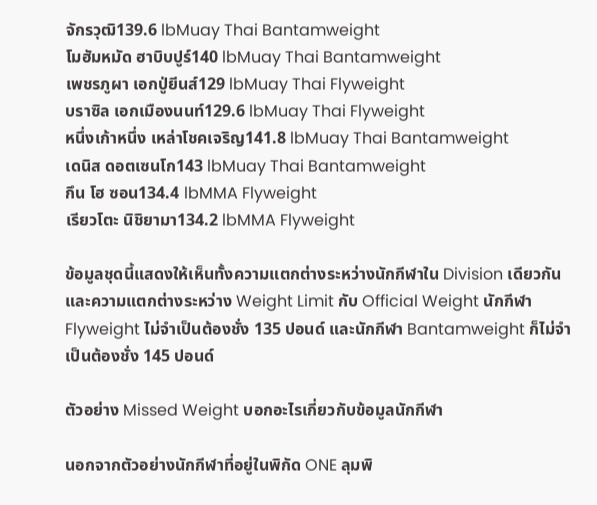จักรวุฒิ139.6 lbMuay Thai Bantamweight
โมฮัมหมัด ฮาบิบปูร์140 lbMuay Thai Bantamweight
เพชรภูผา เอกปู่ยีนส์129 lbMuay Thai Flyweight
บราซิล เอกเมืองนนท์129.6 lbMuay Thai Flyweight
หนึ่งเก้าหนึ่ง เหล่าโชคเจริญ141.8 lbMuay Thai Bantamweight
เดนิส ดอตเซนโก143 lbMuay Thai Bantamweight
กึน โฮ ซอน134.4 lbMMA Flyweight
เรียวโตะ นิชิยามา134.2 lbMMA Flyweight

ข้อมูลชุดนี้แสดงให้เห็นทั้งความแตกต่างระหว่างนักกีฬาใน Division เดียวกัน และความแตกต่างระหว่าง Weight Limit กับ Official Weight นักกีฬา Flyweight ไม่จำเป็นต้องชั่ง 135 ปอนด์ และนักกีฬา Bantamweight ก็ไม่จำเป็นต้องชั่ง 145 ปอนด์

ตัวอย่าง Missed Weight บอกอะไรเกี่ยวกับข้อมูลนักกีฬา

นอกจากตัวอย่างนักกีฬาที่อยู่ในพิกัด ONE ลุมพิ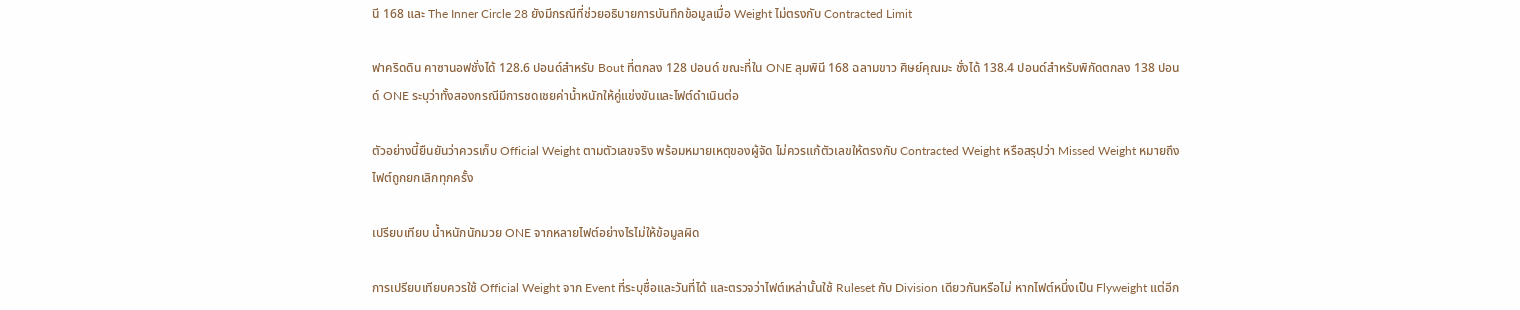นี 168 และ The Inner Circle 28 ยังมีกรณีที่ช่วยอธิบายการบันทึกข้อมูลเมื่อ Weight ไม่ตรงกับ Contracted Limit

ฟาคริดดิน คาซานอฟชั่งได้ 128.6 ปอนด์สำหรับ Bout ที่ตกลง 128 ปอนด์ ขณะที่ใน ONE ลุมพินี 168 ฉลามขาว ศิษย์คุณมะ ชั่งได้ 138.4 ปอนด์สำหรับพิกัดตกลง 138 ปอนด์ ONE ระบุว่าทั้งสองกรณีมีการชดเชยค่าน้ำหนักให้คู่แข่งขันและไฟต์ดำเนินต่อ

ตัวอย่างนี้ยืนยันว่าควรเก็บ Official Weight ตามตัวเลขจริง พร้อมหมายเหตุของผู้จัด ไม่ควรแก้ตัวเลขให้ตรงกับ Contracted Weight หรือสรุปว่า Missed Weight หมายถึงไฟต์ถูกยกเลิกทุกครั้ง

เปรียบเทียบ น้ำหนักนักมวย ONE จากหลายไฟต์อย่างไรไม่ให้ข้อมูลผิด

การเปรียบเทียบควรใช้ Official Weight จาก Event ที่ระบุชื่อและวันที่ได้ และตรวจว่าไฟต์เหล่านั้นใช้ Ruleset กับ Division เดียวกันหรือไม่ หากไฟต์หนึ่งเป็น Flyweight แต่อีก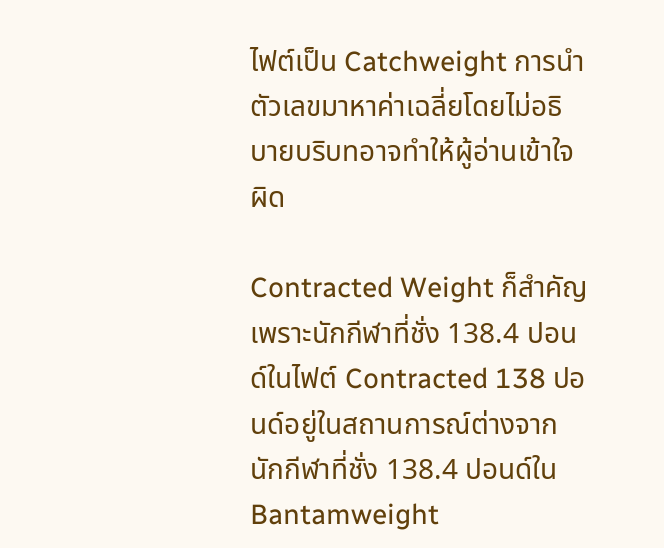ไฟต์เป็น Catchweight การนำตัวเลขมาหาค่าเฉลี่ยโดยไม่อธิบายบริบทอาจทำให้ผู้อ่านเข้าใจผิด

Contracted Weight ก็สำคัญ เพราะนักกีฬาที่ชั่ง 138.4 ปอนด์ในไฟต์ Contracted 138 ปอนด์อยู่ในสถานการณ์ต่างจากนักกีฬาที่ชั่ง 138.4 ปอนด์ใน Bantamweight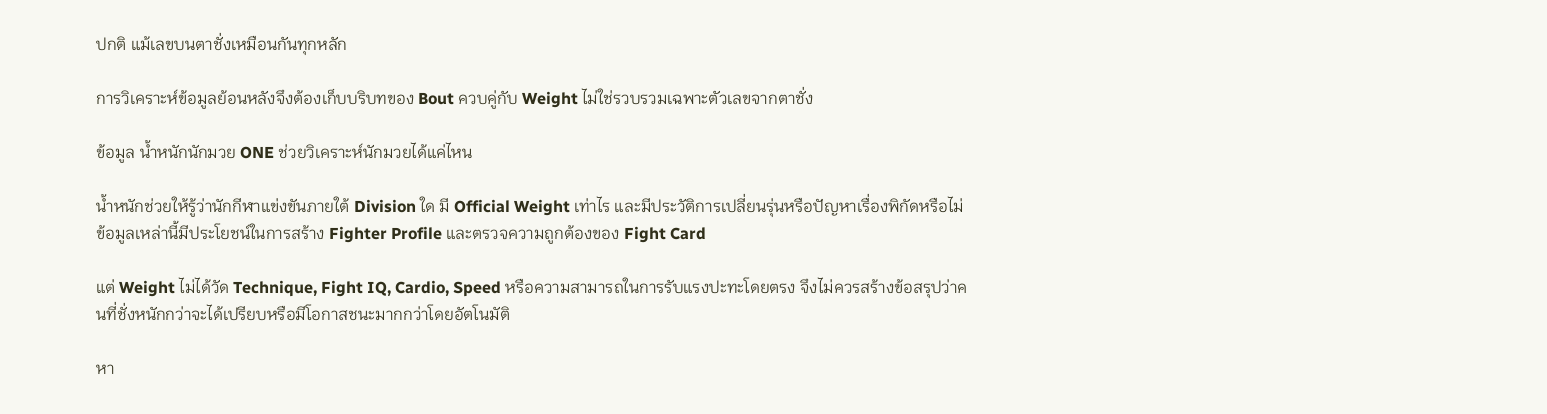ปกติ แม้เลขบนตาชั่งเหมือนกันทุกหลัก

การวิเคราะห์ข้อมูลย้อนหลังจึงต้องเก็บบริบทของ Bout ควบคู่กับ Weight ไม่ใช่รวบรวมเฉพาะตัวเลขจากตาชั่ง

ข้อมูล น้ำหนักนักมวย ONE ช่วยวิเคราะห์นักมวยได้แค่ไหน

น้ำหนักช่วยให้รู้ว่านักกีฬาแข่งขันภายใต้ Division ใด มี Official Weight เท่าไร และมีประวัติการเปลี่ยนรุ่นหรือปัญหาเรื่องพิกัดหรือไม่ ข้อมูลเหล่านี้มีประโยชน์ในการสร้าง Fighter Profile และตรวจความถูกต้องของ Fight Card

แต่ Weight ไม่ได้วัด Technique, Fight IQ, Cardio, Speed หรือความสามารถในการรับแรงปะทะโดยตรง จึงไม่ควรสร้างข้อสรุปว่าคนที่ชั่งหนักกว่าจะได้เปรียบหรือมีโอกาสชนะมากกว่าโดยอัตโนมัติ

หา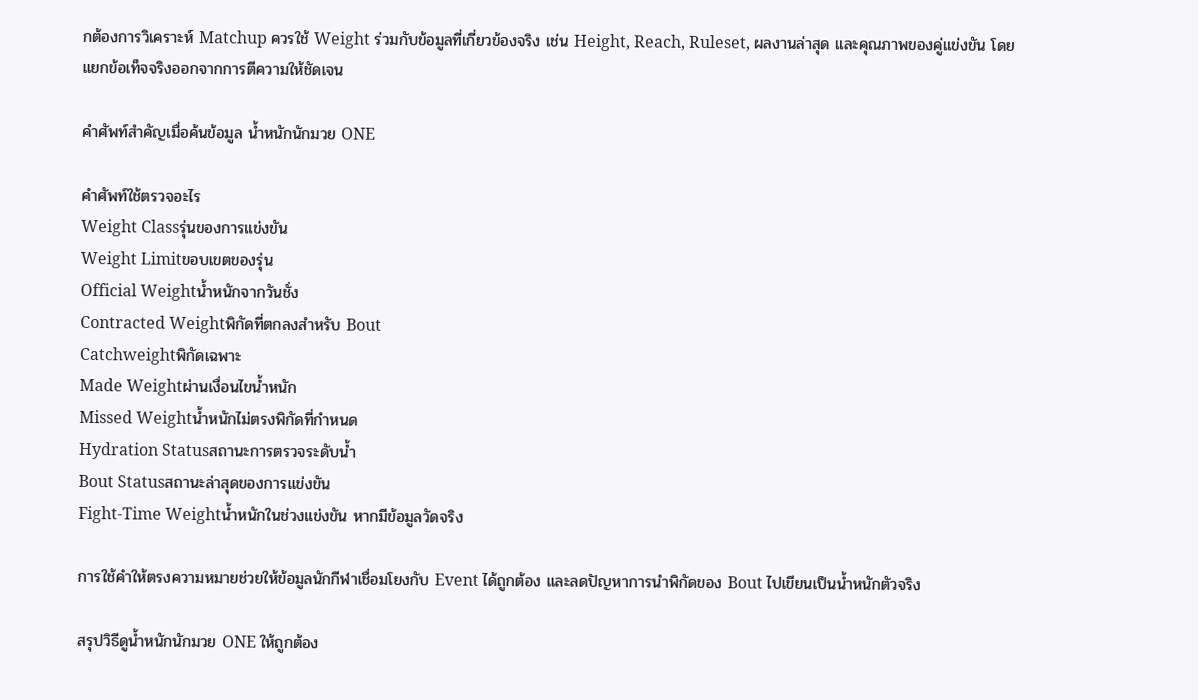กต้องการวิเคราะห์ Matchup ควรใช้ Weight ร่วมกับข้อมูลที่เกี่ยวข้องจริง เช่น Height, Reach, Ruleset, ผลงานล่าสุด และคุณภาพของคู่แข่งขัน โดยแยกข้อเท็จจริงออกจากการตีความให้ชัดเจน

คำศัพท์สำคัญเมื่อค้นข้อมูล น้ำหนักนักมวย ONE

คำศัพท์ใช้ตรวจอะไร
Weight Classรุ่นของการแข่งขัน
Weight Limitขอบเขตของรุ่น
Official Weightน้ำหนักจากวันชั่ง
Contracted Weightพิกัดที่ตกลงสำหรับ Bout
Catchweightพิกัดเฉพาะ
Made Weightผ่านเงื่อนไขน้ำหนัก
Missed Weightน้ำหนักไม่ตรงพิกัดที่กำหนด
Hydration Statusสถานะการตรวจระดับน้ำ
Bout Statusสถานะล่าสุดของการแข่งขัน
Fight-Time Weightน้ำหนักในช่วงแข่งขัน หากมีข้อมูลวัดจริง

การใช้คำให้ตรงความหมายช่วยให้ข้อมูลนักกีฬาเชื่อมโยงกับ Event ได้ถูกต้อง และลดปัญหาการนำพิกัดของ Bout ไปเขียนเป็นน้ำหนักตัวจริง

สรุปวิธีดูน้ำหนักนักมวย ONE ให้ถูกต้อง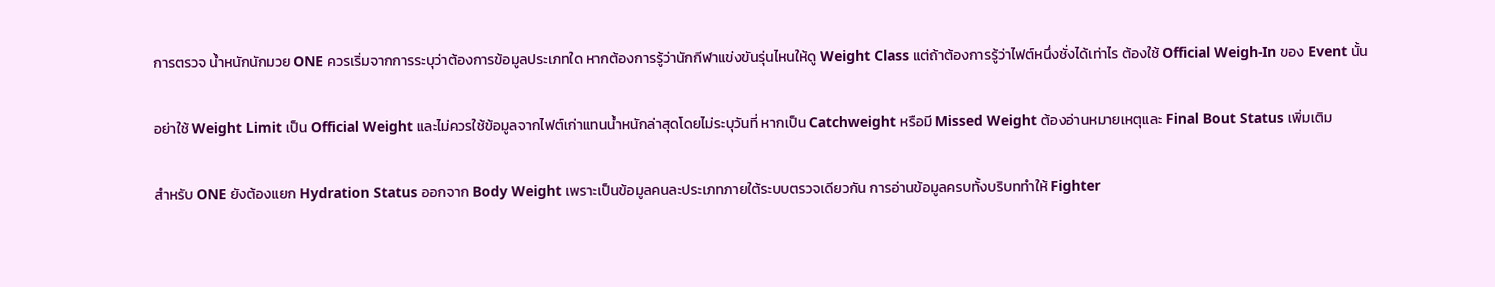การตรวจ น้ำหนักนักมวย ONE ควรเริ่มจากการระบุว่าต้องการข้อมูลประเภทใด หากต้องการรู้ว่านักกีฬาแข่งขันรุ่นไหนให้ดู Weight Class แต่ถ้าต้องการรู้ว่าไฟต์หนึ่งชั่งได้เท่าไร ต้องใช้ Official Weigh-In ของ Event นั้น

อย่าใช้ Weight Limit เป็น Official Weight และไม่ควรใช้ข้อมูลจากไฟต์เก่าแทนน้ำหนักล่าสุดโดยไม่ระบุวันที่ หากเป็น Catchweight หรือมี Missed Weight ต้องอ่านหมายเหตุและ Final Bout Status เพิ่มเติม

สำหรับ ONE ยังต้องแยก Hydration Status ออกจาก Body Weight เพราะเป็นข้อมูลคนละประเภทภายใต้ระบบตรวจเดียวกัน การอ่านข้อมูลครบทั้งบริบททำให้ Fighter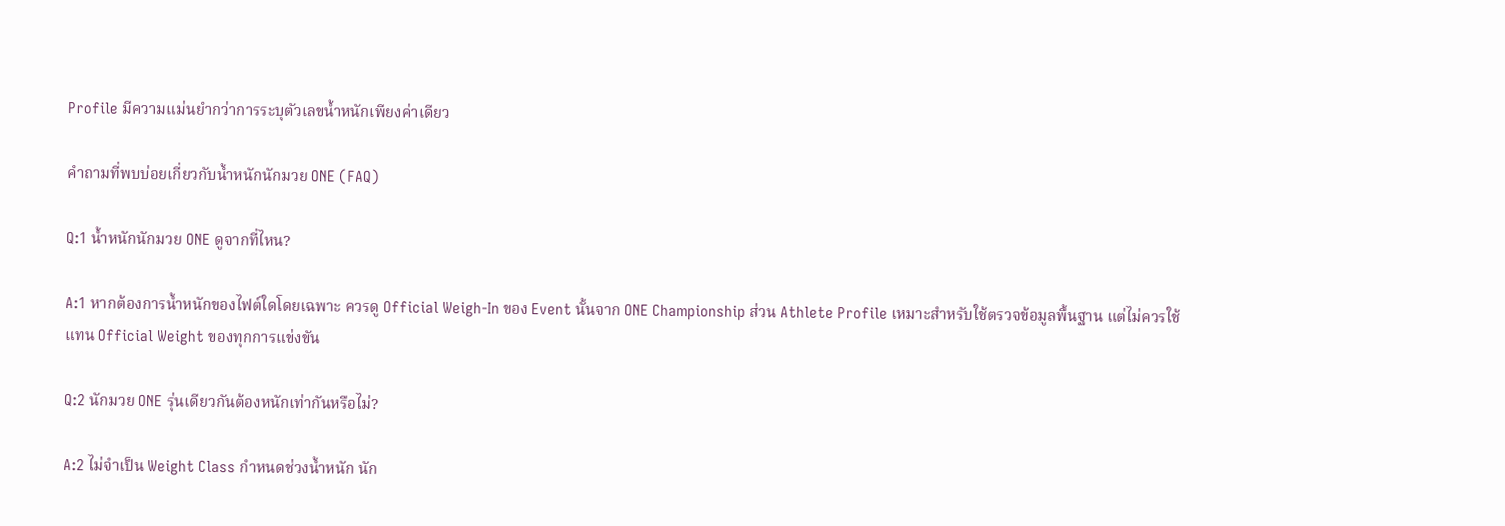Profile มีความแม่นยำกว่าการระบุตัวเลขน้ำหนักเพียงค่าเดียว

คำถามที่พบบ่อยเกี่ยวกับน้ำหนักนักมวย ONE (FAQ)

Q:1 น้ำหนักนักมวย ONE ดูจากที่ไหน?

A:1 หากต้องการน้ำหนักของไฟต์ใดโดยเฉพาะ ควรดู Official Weigh-In ของ Event นั้นจาก ONE Championship ส่วน Athlete Profile เหมาะสำหรับใช้ตรวจข้อมูลพื้นฐาน แต่ไม่ควรใช้แทน Official Weight ของทุกการแข่งขัน

Q:2 นักมวย ONE รุ่นเดียวกันต้องหนักเท่ากันหรือไม่?

A:2 ไม่จำเป็น Weight Class กำหนดช่วงน้ำหนัก นัก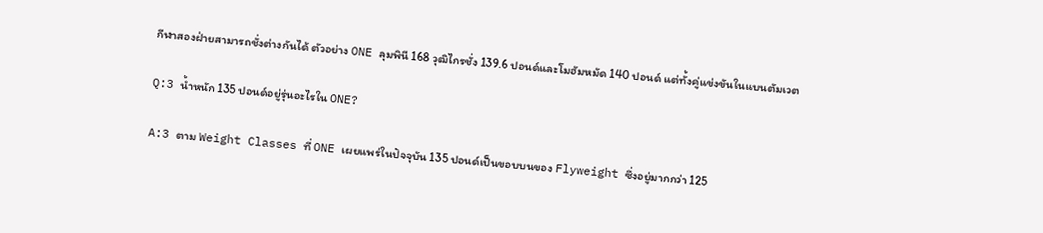กีฬาสองฝ่ายสามารถชั่งต่างกันได้ ตัวอย่าง ONE ลุมพินี 168 วุฒิไกรชั่ง 139.6 ปอนด์และโมฮัมหมัด 140 ปอนด์ แต่ทั้งคู่แข่งขันในแบนตัมเวต

Q:3 น้ำหนัก 135 ปอนด์อยู่รุ่นอะไรใน ONE?

A:3 ตาม Weight Classes ที่ ONE เผยแพร่ในปัจจุบัน 135 ปอนด์เป็นขอบบนของ Flyweight ซึ่งอยู่มากกว่า 125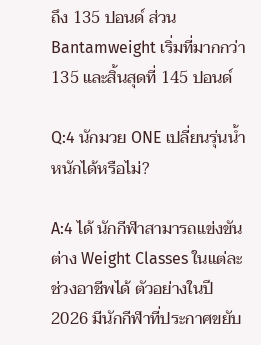ถึง 135 ปอนด์ ส่วน Bantamweight เริ่มที่มากกว่า 135 และสิ้นสุดที่ 145 ปอนด์

Q:4 นักมวย ONE เปลี่ยนรุ่นน้ำหนักได้หรือไม่?

A:4 ได้ นักกีฬาสามารถแข่งขันต่าง Weight Classes ในแต่ละช่วงอาชีพได้ ตัวอย่างในปี 2026 มีนักกีฬาที่ประกาศขยับ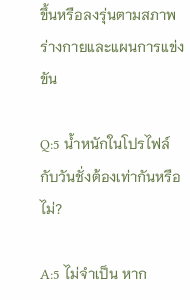ขึ้นหรือลงรุ่นตามสภาพร่างกายและแผนการแข่งขัน

Q:5 น้ำหนักในโปรไฟล์กับวันชั่งต้องเท่ากันหรือไม่?

A:5 ไม่จำเป็น หาก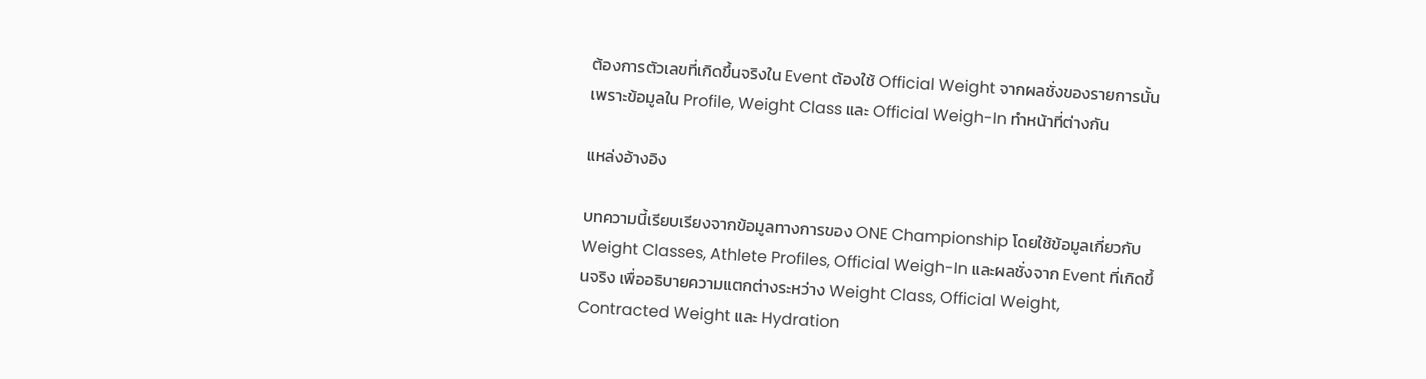ต้องการตัวเลขที่เกิดขึ้นจริงใน Event ต้องใช้ Official Weight จากผลชั่งของรายการนั้น เพราะข้อมูลใน Profile, Weight Class และ Official Weigh-In ทำหน้าที่ต่างกัน

แหล่งอ้างอิง

บทความนี้เรียบเรียงจากข้อมูลทางการของ ONE Championship โดยใช้ข้อมูลเกี่ยวกับ Weight Classes, Athlete Profiles, Official Weigh-In และผลชั่งจาก Event ที่เกิดขึ้นจริง เพื่ออธิบายความแตกต่างระหว่าง Weight Class, Official Weight, Contracted Weight และ Hydration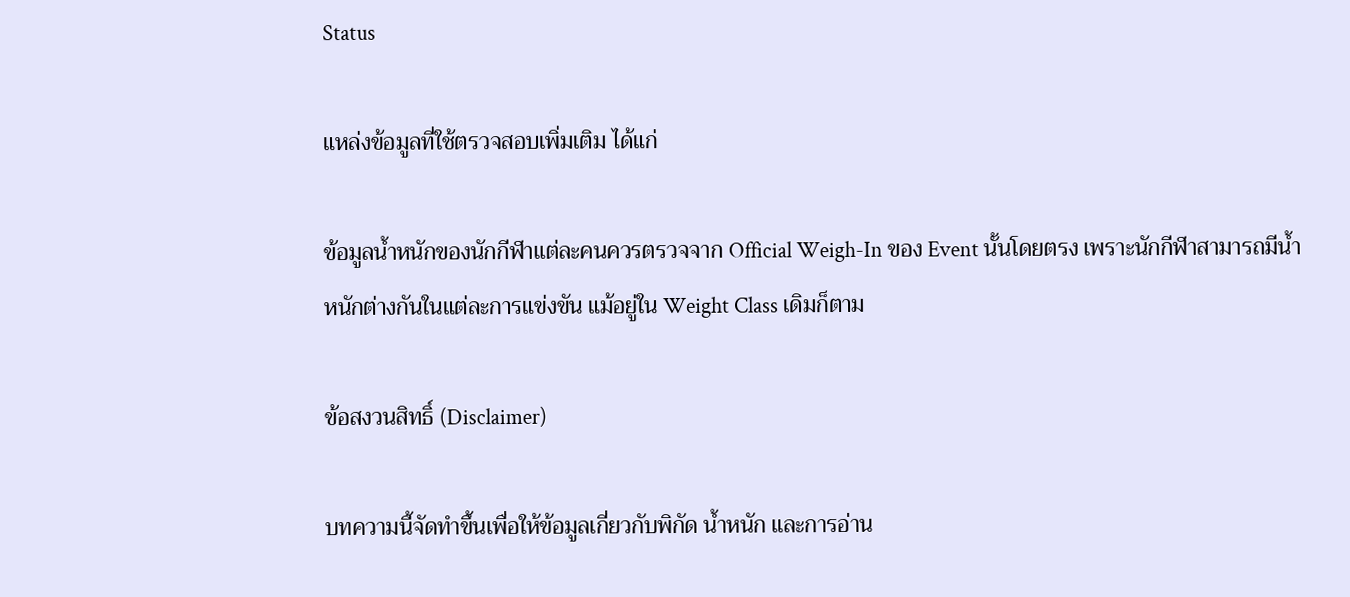Status

แหล่งข้อมูลที่ใช้ตรวจสอบเพิ่มเติม ได้แก่

ข้อมูลน้ำหนักของนักกีฬาแต่ละคนควรตรวจจาก Official Weigh-In ของ Event นั้นโดยตรง เพราะนักกีฬาสามารถมีน้ำหนักต่างกันในแต่ละการแข่งขัน แม้อยู่ใน Weight Class เดิมก็ตาม

ข้อสงวนสิทธิ์ (Disclaimer)

บทความนี้จัดทำขึ้นเพื่อให้ข้อมูลเกี่ยวกับพิกัด น้ำหนัก และการอ่าน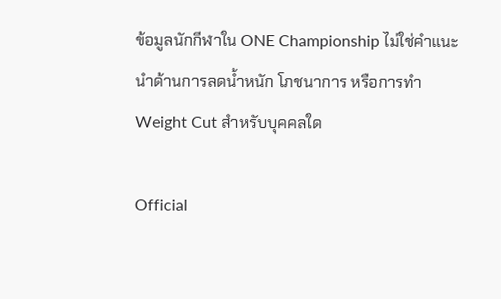ข้อมูลนักกีฬาใน ONE Championship ไม่ใช่คำแนะนำด้านการลดน้ำหนัก โภชนาการ หรือการทำ Weight Cut สำหรับบุคคลใด

Official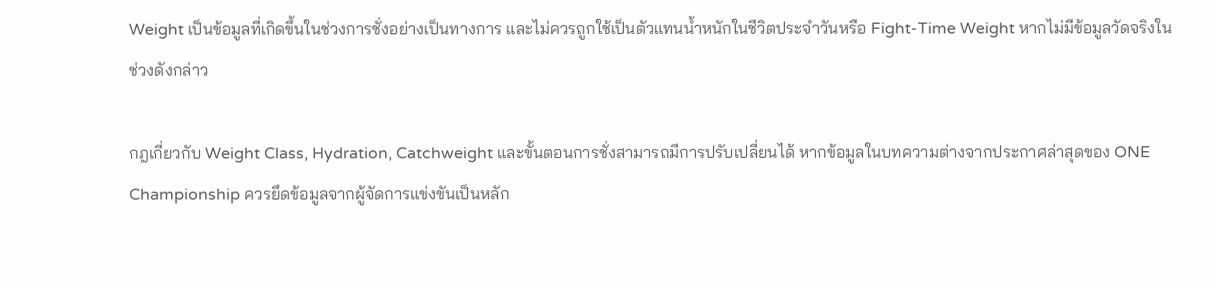Weight เป็นข้อมูลที่เกิดขึ้นในช่วงการชั่งอย่างเป็นทางการ และไม่ควรถูกใช้เป็นตัวแทนน้ำหนักในชีวิตประจำวันหรือ Fight-Time Weight หากไม่มีข้อมูลวัดจริงในช่วงดังกล่าว

กฎเกี่ยวกับ Weight Class, Hydration, Catchweight และขั้นตอนการชั่งสามารถมีการปรับเปลี่ยนได้ หากข้อมูลในบทความต่างจากประกาศล่าสุดของ ONE Championship ควรยึดข้อมูลจากผู้จัดการแข่งขันเป็นหลัก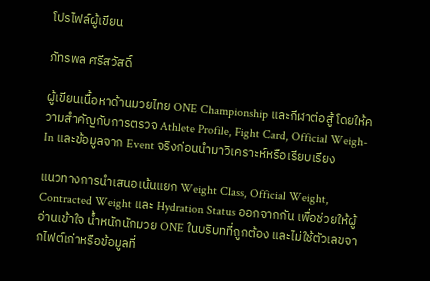โปรไฟล์ผู้เขียน

ภัทรพล ศรีสวัสดิ์

ผู้เขียนเนื้อหาด้านมวยไทย ONE Championship และกีฬาต่อสู้ โดยให้ความสำคัญกับการตรวจ Athlete Profile, Fight Card, Official Weigh-In และข้อมูลจาก Event จริงก่อนนำมาวิเคราะห์หรือเรียบเรียง

แนวทางการนำเสนอเน้นแยก Weight Class, Official Weight, Contracted Weight และ Hydration Status ออกจากกัน เพื่อช่วยให้ผู้อ่านเข้าใจ น้ำหนักนักมวย ONE ในบริบทที่ถูกต้อง และไม่ใช้ตัวเลขจากไฟต์เก่าหรือข้อมูลที่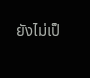ยังไม่เป็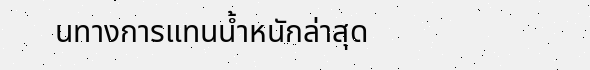นทางการแทนน้ำหนักล่าสุด